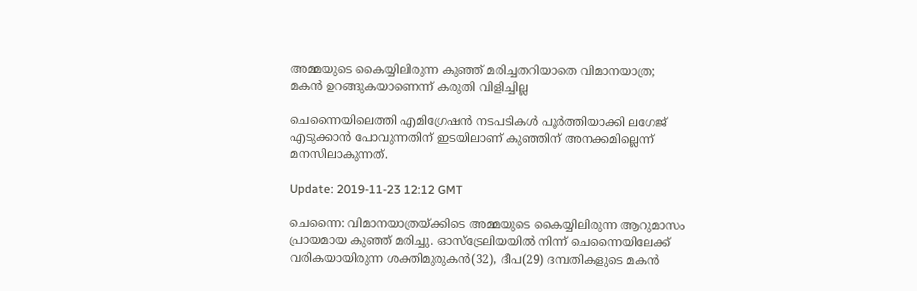അമ്മയുടെ കൈയ്യിലിരുന്ന കുഞ്ഞ് മരിച്ചതറിയാതെ വിമാനയാത്ര; മകന്‍ ഉറങ്ങുകയാണെന്ന് കരുതി വിളിച്ചില്ല

ചെന്നൈയിലെത്തി എമിഗ്രേഷന്‍ നടപടികള്‍ പൂര്‍ത്തിയാക്കി ലഗേജ് എടുക്കാന്‍ പോവുന്നതിന് ഇടയിലാണ് കുഞ്ഞിന് അനക്കമില്ലെന്ന് മനസിലാകുന്നത്.

Update: 2019-11-23 12:12 GMT

ചെന്നൈ: വിമാനയാത്രയ്ക്കിടെ അമ്മയുടെ കൈയ്യിലിരുന്ന ആറുമാസം പ്രായമായ കുഞ്ഞ് മരിച്ചു. ഓസ്‌ട്രേലിയയില്‍ നിന്ന് ചെന്നൈയിലേക്ക് വരികയായിരുന്ന ശക്തിമുരുകന്‍(32), ദീപ(29) ദമ്പതികളുടെ മകന്‍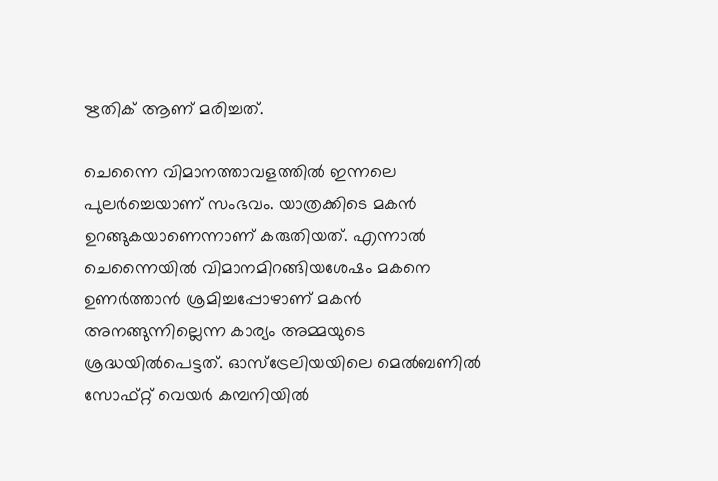ഋതിക് ആണ് മരിച്ചത്.

ചെന്നൈ വിമാനത്താവളത്തില്‍ ഇന്നലെ പുലര്‍ച്ചെയാണ് സംഭവം. യാത്രക്കിടെ മകന്‍ ഉറങ്ങുകയാണെന്നാണ് കരുതിയത്. എന്നാല്‍ ചെന്നൈയില്‍ വിമാനമിറങ്ങിയശേഷം മകനെ ഉണര്‍ത്താന്‍ ശ്രമിച്ചപ്പോഴാണ് മകന്‍ അനങ്ങുന്നില്ലെന്ന കാര്യം അമ്മയുടെ ശ്രദ്ധയില്‍പെട്ടത്. ഓസ്‌ട്രേലിയയിലെ മെല്‍ബണില്‍ സോഫ്റ്റ് വെയര്‍ കമ്പനിയില്‍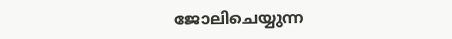ജോലിചെയ്യുന്ന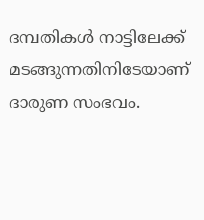ദമ്പതികള്‍ നാട്ടിലേക്ക് മടങ്ങുന്നതിനിടേയാണ് ദാരുണ സംഭവം.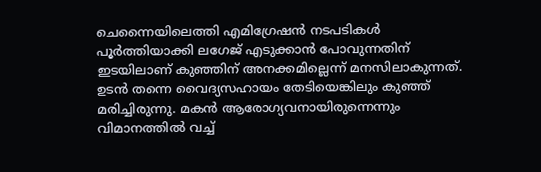ചെന്നൈയിലെത്തി എമിഗ്രേഷന്‍ നടപടികള്‍ പൂര്‍ത്തിയാക്കി ലഗേജ് എടുക്കാന്‍ പോവുന്നതിന് ഇടയിലാണ് കുഞ്ഞിന് അനക്കമില്ലെന്ന് മനസിലാകുന്നത്. ഉടന്‍ തന്നെ വൈദ്യസഹായം തേടിയെങ്കിലും കുഞ്ഞ് മരിച്ചിരുന്നു. മകന്‍ ആരോഗ്യവനായിരുന്നെന്നും വിമാനത്തില്‍ വച്ച്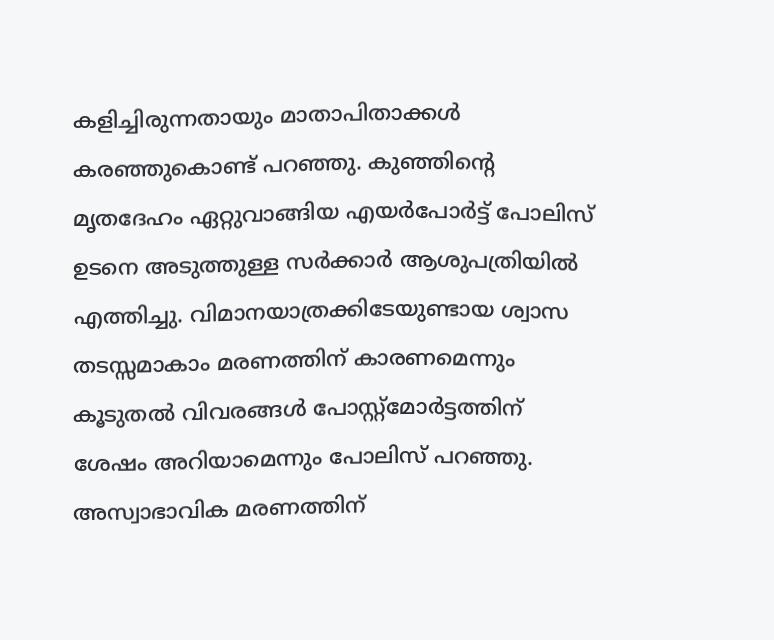കളിച്ചിരുന്നതായും മാതാപിതാക്കള്‍ കരഞ്ഞുകൊണ്ട് പറഞ്ഞു. കുഞ്ഞിന്റെ മൃതദേഹം ഏറ്റുവാങ്ങിയ എയര്‍പോര്‍ട്ട് പോലിസ് ഉടനെ അടുത്തുള്ള സര്‍ക്കാര്‍ ആശുപത്രിയില്‍ എത്തിച്ചു. വിമാനയാത്രക്കിടേയുണ്ടായ ശ്വാസ തടസ്സമാകാം മരണത്തിന് കാരണമെന്നും കൂടുതല്‍ വിവരങ്ങള്‍ പോസ്റ്റ്‌മോര്‍ട്ടത്തിന് ശേഷം അറിയാമെന്നും പോലിസ് പറഞ്ഞു. അസ്വാഭാവിക മരണത്തിന്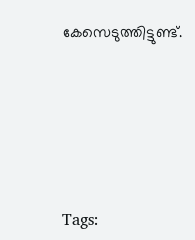കേസെടുത്തിട്ടുണ്ട്.







Tags: